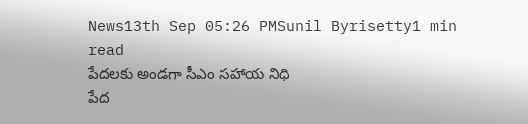News13th Sep 05:26 PMSunil Byrisetty1 min read
పేదలకు అండగా సీఎం సహాయ నిధి
పేద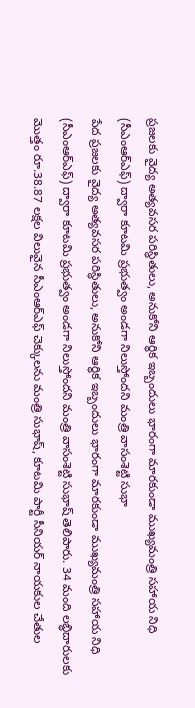ప్రజలకు వైద్య అత్యవసర పరిస్థితులు, అనుకోని ఆర్థిక ఇబ్బందులు భారంగా మారకుండా ముఖ్యమంత్రి సహాయ నిధి (సీఎంఆర్ఎఫ్) ద్వారా కూటమి ప్రభుత్వం అండగా నిలుస్తోందని మంత్రి వాసంశెట్టి సుభా
పేద ప్రజలకు వైద్య అత్యవసర పరిస్థితులు, అనుకోని ఆర్థిక ఇబ్బందులు భారంగా మారకుండా ముఖ్యమంత్రి సహాయ నిధి (సీఎంఆర్ఎఫ్) ద్వారా కూటమి ప్రభుత్వం అండగా నిలుస్తోందని మంత్రి వాసంశెట్టి సుభాష్ తెలిపారు. 34 మంది లబ్ధిదారులకు మొత్తం రూ.38.87 లక్షల విలువైన సీఎంఆర్ఎఫ్ చెక్కులను మంత్రి సుభాష్, కూటమి పార్టీ సీనియర్ నాయకుల చేతుల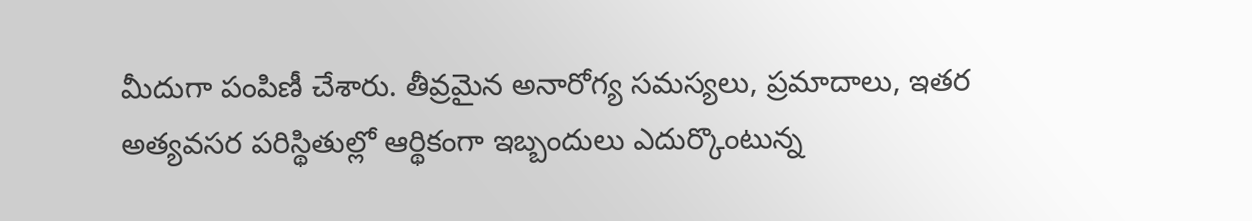మీదుగా పంపిణీ చేశారు. తీవ్రమైన అనారోగ్య సమస్యలు, ప్రమాదాలు, ఇతర అత్యవసర పరిస్థితుల్లో ఆర్థికంగా ఇబ్బందులు ఎదుర్కొంటున్న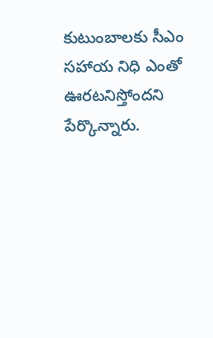కుటుంబాలకు సీఎం సహాయ నిధి ఎంతో ఊరటనిస్తోందని పేర్కొన్నారు.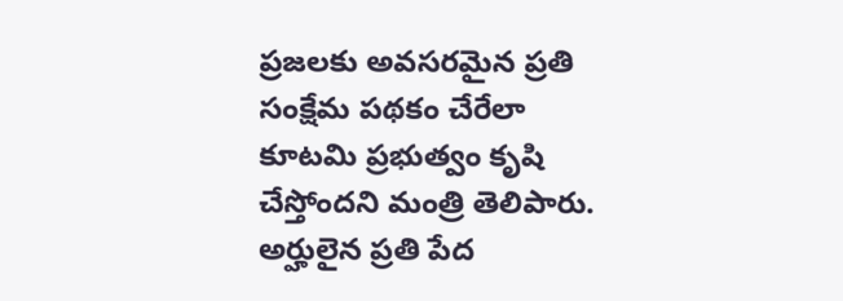ప్రజలకు అవసరమైన ప్రతి సంక్షేమ పథకం చేరేలా కూటమి ప్రభుత్వం కృషి చేస్తోందని మంత్రి తెలిపారు. అర్హులైన ప్రతి పేద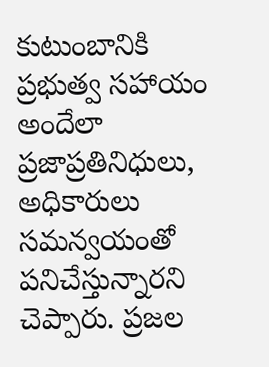కుటుంబానికి ప్రభుత్వ సహాయం అందేలా ప్రజాప్రతినిధులు, అధికారులు సమన్వయంతో పనిచేస్తున్నారని చెప్పారు. ప్రజల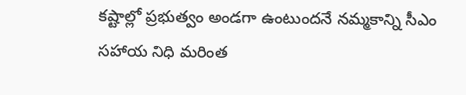కష్టాల్లో ప్రభుత్వం అండగా ఉంటుందనే నమ్మకాన్ని సీఎం సహాయ నిధి మరింత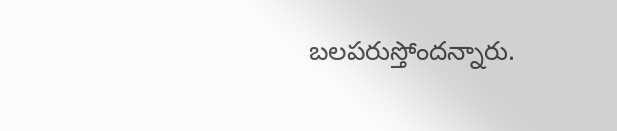బలపరుస్తోందన్నారు.